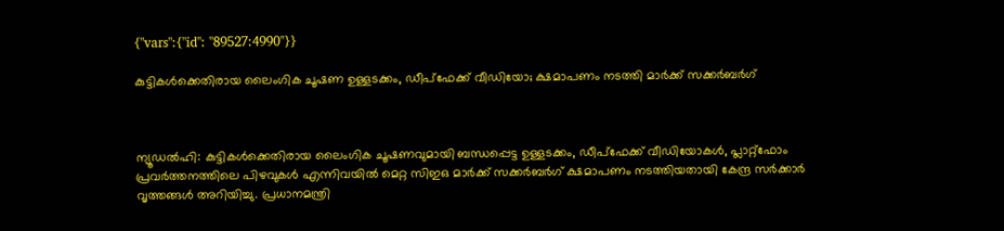{"vars":{"id": "89527:4990"}}

കുട്ടികൾക്കെതിരായ ലൈംഗിക ചൂഷണ ഉള്ളടക്കം, ഡീപ്‌ഫേക്ക് വീഡിയോ; ക്ഷമാപണം നടത്തി മാർക്ക് സക്കർബർഗ്



ന്യൂഡൽഹി: കുട്ടികൾക്കെതിരായ ലൈംഗിക ചൂഷണവുമായി ബന്ധപ്പെട്ട ഉള്ളടക്കം, ഡീപ്‌ഫേക്ക് വീഡിയോകൾ, പ്ലാറ്റ്ഫോം പ്രവർത്തനത്തിലെ പിഴവുകൾ എന്നിവയിൽ മെറ്റ സിഇഒ മാർക്ക് സക്കർബർഗ് ക്ഷമാപണം നടത്തിയതായി കേന്ദ്ര സർക്കാർ വൃത്തങ്ങൾ അറിയിച്ചു. പ്രധാനമന്ത്രി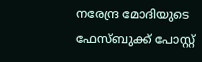നരേന്ദ്ര മോദിയുടെ ഫേസ്ബുക്ക് പോസ്റ്റ്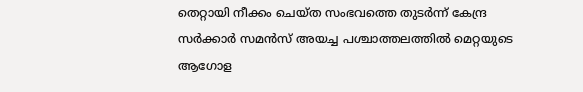തെറ്റായി നീക്കം ചെയ്ത സംഭവത്തെ തുടർന്ന് കേന്ദ്ര സർക്കാർ സമൻസ് അയച്ച പശ്ചാത്തലത്തിൽ മെറ്റയുടെ ആഗോള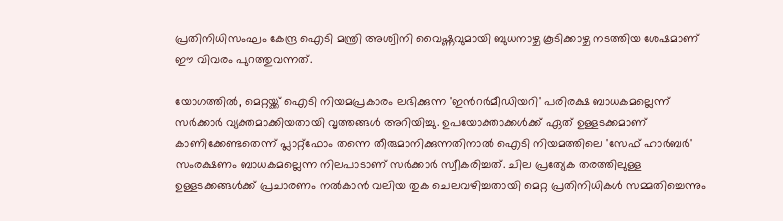പ്രതിനിധിസംഘം കേന്ദ്ര ഐടി മന്ത്രി അശ്വിനി വൈഷ്ണവുമായി ബുധനാഴ്ച കൂടിക്കാഴ്ച നടത്തിയ ശേഷമാണ് ഈ വിവരം പുറത്തുവന്നത്.

യോഗത്തിൽ, മെറ്റയ്ക്ക് ഐടി നിയമപ്രകാരം ലഭിക്കുന്ന 'ഇന്‍റർമീഡിയറി' പരിരക്ഷ ബാധകമല്ലെന്ന് സർക്കാർ വ്യക്തമാക്കിയതായി വൃത്തങ്ങൾ അറിയിച്ചു. ഉപയോക്താക്കൾക്ക് ഏത് ഉള്ളടക്കമാണ് കാണിക്കേണ്ടതെന്ന് പ്ലാറ്റ്ഫോം തന്നെ തീരുമാനിക്കുന്നതിനാൽ ഐടി നിയമത്തിലെ 'സേഫ് ഹാർബർ' സംരക്ഷണം ബാധകമല്ലെന്ന നിലപാടാണ് സർക്കാർ സ്വീകരിച്ചത്. ചില പ്രത്യേക തരത്തിലുള്ള ഉള്ളടക്കങ്ങൾക്ക് പ്രചാരണം നൽകാൻ വലിയ തുക ചെലവഴിച്ചതായി മെറ്റ പ്രതിനിധികൾ സമ്മതിച്ചെന്നും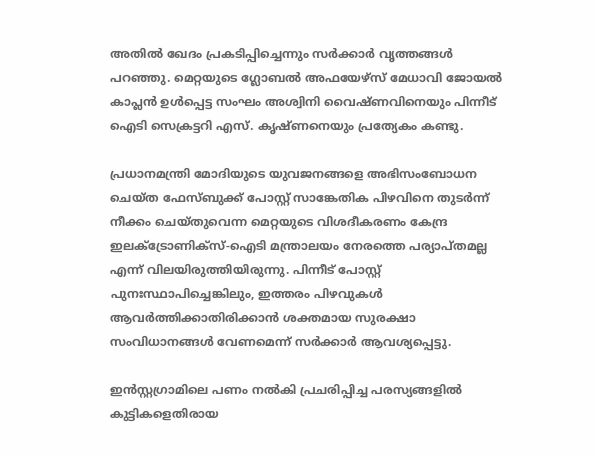അതിൽ ഖേദം പ്രകടിപ്പിച്ചെന്നും സർക്കാർ വൃത്തങ്ങൾ പറഞ്ഞു. മെറ്റയുടെ ഗ്ലോബൽ അഫയേഴ്സ് മേധാവി ജോയൽ കാപ്ലൻ ഉൾപ്പെട്ട സംഘം അശ്വിനി വൈഷ്ണവിനെയും പിന്നീട് ഐടി സെക്രട്ടറി എസ്. കൃഷ്ണനെയും പ്രത്യേകം കണ്ടു.

പ്രധാനമന്ത്രി മോദിയുടെ യുവജനങ്ങളെ അഭിസംബോധന ചെയ്ത ഫേസ്ബുക്ക് പോസ്റ്റ് സാങ്കേതിക പിഴവിനെ തുടർന്ന് നീക്കം ചെയ്തുവെന്ന മെറ്റയുടെ വിശദീകരണം കേന്ദ്ര ഇലക്ട്രോണിക്സ്-ഐടി മന്ത്രാലയം നേരത്തെ പര്യാപ്തമല്ല എന്ന് വിലയിരുത്തിയിരുന്നു. പിന്നീട് പോസ്റ്റ് പുനഃസ്ഥാപിച്ചെങ്കിലും, ഇത്തരം പിഴവുകൾ ആവർത്തിക്കാതിരിക്കാൻ ശക്തമായ സുരക്ഷാ സംവിധാനങ്ങൾ വേണമെന്ന് സർക്കാർ ആവശ്യപ്പെട്ടു.

ഇൻസ്റ്റഗ്രാമിലെ പണം നൽകി പ്രചരിപ്പിച്ച പരസ്യങ്ങളിൽ കുട്ടികളെതിരായ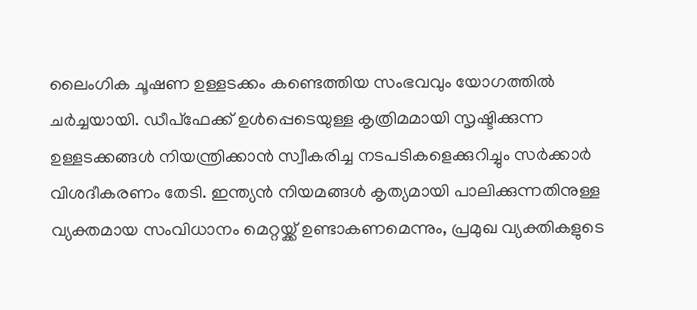ലൈംഗിക ചൂഷണ ഉള്ളടക്കം കണ്ടെത്തിയ സംഭവവും യോഗത്തിൽ ചർച്ചയായി. ഡീപ്‌ഫേക്ക് ഉൾപ്പെടെയുള്ള കൃത്രിമമായി സൃഷ്ടിക്കുന്ന ഉള്ളടക്കങ്ങൾ നിയന്ത്രിക്കാൻ സ്വീകരിച്ച നടപടികളെക്കുറിച്ചും സർക്കാർ വിശദീകരണം തേടി. ഇന്ത്യൻ നിയമങ്ങൾ കൃത്യമായി പാലിക്കുന്നതിനുള്ള വ്യക്തമായ സംവിധാനം മെറ്റയ്ക്ക് ഉണ്ടാകണമെന്നും, പ്രമുഖ വ്യക്തികളുടെ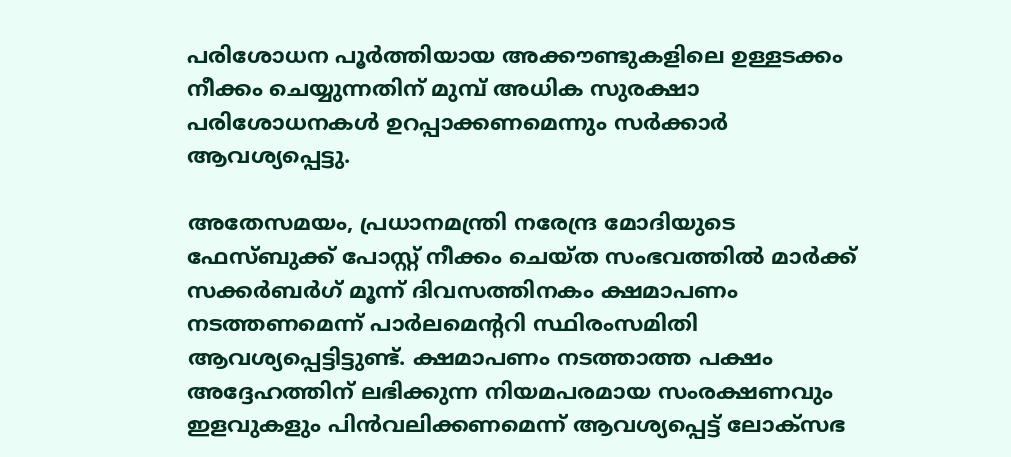പരിശോധന പൂർത്തിയായ അക്കൗണ്ടുകളിലെ ഉള്ളടക്കം നീക്കം ചെയ്യുന്നതിന് മുമ്പ് അധിക സുരക്ഷാ പരിശോധനകൾ ഉറപ്പാക്കണമെന്നും സർക്കാർ ആവശ്യപ്പെട്ടു.

അതേസമയം, പ്രധാനമന്ത്രി നരേന്ദ്ര മോദിയുടെ ഫേസ്ബുക്ക് പോസ്റ്റ് നീക്കം ചെയ്ത സംഭവത്തിൽ മാർക്ക് സക്കർബർഗ് മൂന്ന് ദിവസത്തിനകം ക്ഷമാപണം നടത്തണമെന്ന് പാർലമെന്‍ററി സ്ഥിരംസമിതി ആവശ്യപ്പെട്ടിട്ടുണ്ട്. ക്ഷമാപണം നടത്താത്ത പക്ഷം അദ്ദേഹത്തിന് ലഭിക്കുന്ന നിയമപരമായ സംരക്ഷണവും ഇളവുകളും പിൻവലിക്കണമെന്ന് ആവശ്യപ്പെട്ട് ലോക്സഭ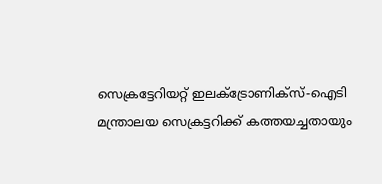സെക്രട്ടേറിയറ്റ് ഇലക്ട്രോണിക്സ്-ഐടി മന്ത്രാലയ സെക്രട്ടറിക്ക് കത്തയച്ചതായും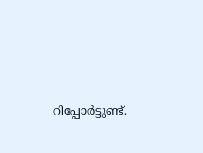റിപ്പോർട്ടുണ്ട്.